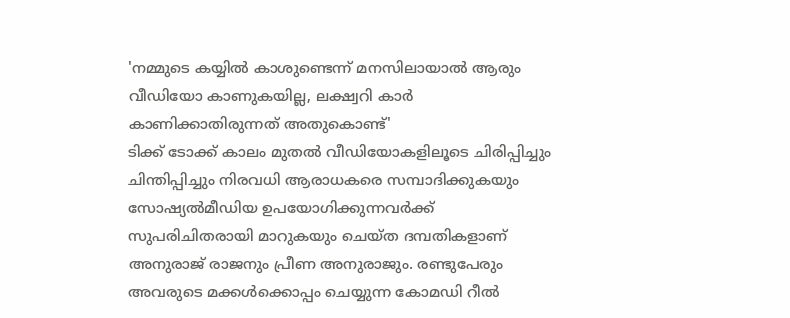'നമ്മുടെ കയ്യിൽ കാശുണ്ടെന്ന് മനസിലായാൽ ആരും വീഡിയോ കാണുകയില്ല, ലക്ഷ്വറി കാർ കാണിക്കാതിരുന്നത് അതുകൊണ്ട്'
ടിക്ക് ടോക്ക് കാലം മുതൽ വീഡിയോകളിലൂടെ ചിരിപ്പിച്ചും ചിന്തിപ്പിച്ചും നിരവധി ആരാധകരെ സമ്പാദിക്കുകയും സോഷ്യൽമീഡിയ ഉപയോഗിക്കുന്നവർക്ക് സുപരിചിതരായി മാറുകയും ചെയ്ത ദമ്പതികളാണ് അനുരാജ് രാജനും പ്രീണ അനുരാജും. രണ്ടുപേരും അവരുടെ മക്കൾക്കൊപ്പം ചെയ്യുന്ന കോമഡി റീൽ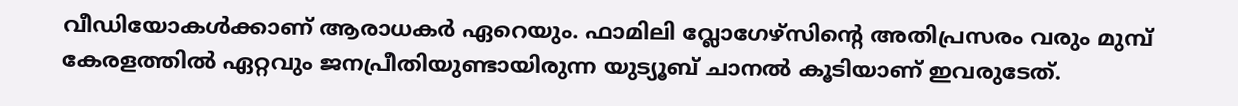വീഡിയോകൾക്കാണ് ആരാധകർ ഏറെയും. ഫാമിലി വ്ലോഗേഴ്സിന്റെ അതിപ്രസരം വരും മുമ്പ് കേരളത്തിൽ ഏറ്റവും ജനപ്രീതിയുണ്ടായിരുന്ന യുട്യൂബ് ചാനൽ കൂടിയാണ് ഇവരുടേത്.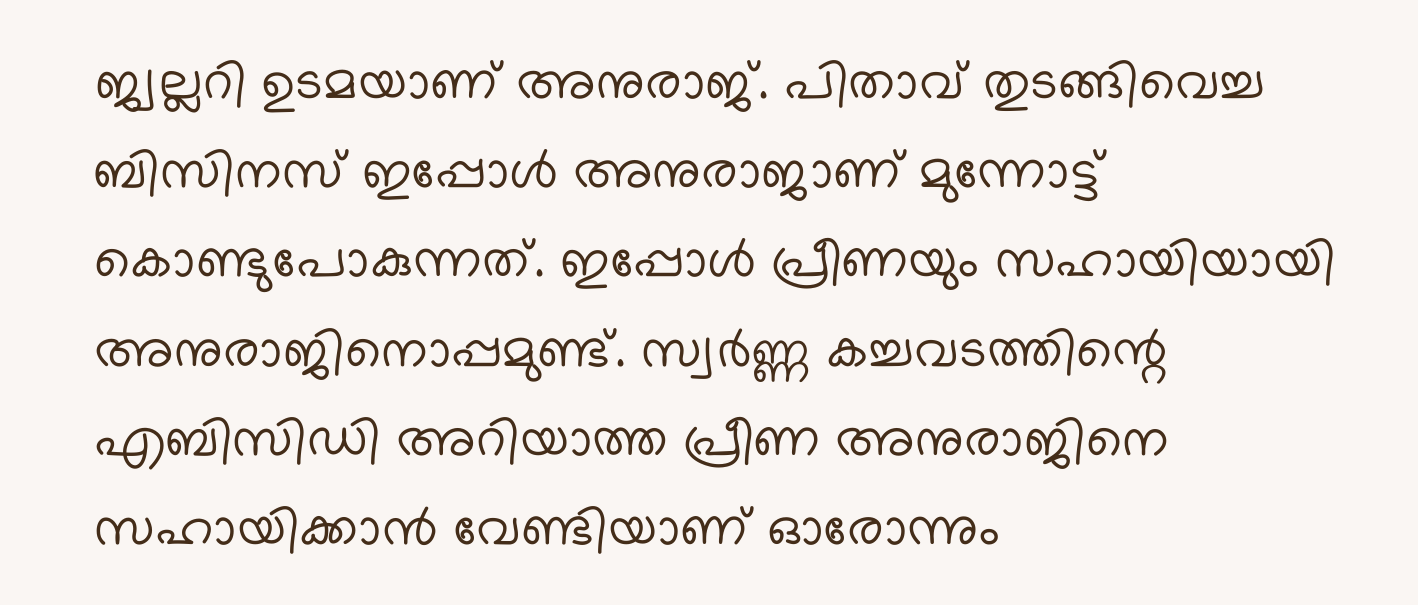ജ്വല്ലറി ഉടമയാണ് അനുരാജ്. പിതാവ് തുടങ്ങിവെച്ച ബിസിനസ് ഇപ്പോൾ അനുരാജാണ് മുന്നോട്ട് കൊണ്ടുപോകുന്നത്. ഇപ്പോൾ പ്രീണയും സഹായിയായി അനുരാജിനൊപ്പമുണ്ട്. സ്വർണ്ണ കച്ചവടത്തിന്റെ എബിസിഡി അറിയാത്ത പ്രീണ അനുരാജിനെ സഹായിക്കാൻ വേണ്ടിയാണ് ഓരോന്നും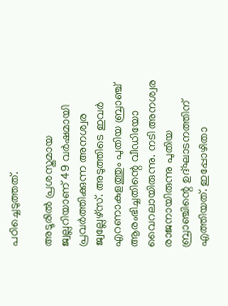പഠിച്ചെടുത്തത്.

അടൂരിൽ പ്രശസ്തമായ ജ്വല്ലറിയാണ് 49 വർഷമായി പ്രവർത്തിക്കുന്ന അനശ്വര ജ്വല്ലേഴ്സ്. അടുത്തിടെ ഇവർ എറണാകുളത്തും പുതിയ ബ്രാഞ്ച് ആരംഭിച്ചതിന്റെ വീഡിയോ വൈറലായിരുന്നു. നടി അനശ്വര രാജനായിരുന്നു പുതിയ ബ്രാഞ്ചിന്റെ ഉദ്ഘാടനത്തിന് എത്തിയത്. ഇപ്പോഴിതാ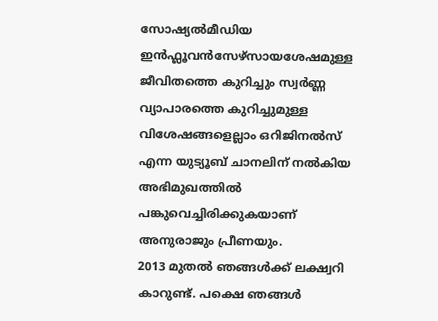സോഷ്യൽമീഡിയ ഇൻഫ്ലൂവൻസേഴ്സായശേഷമുള്ള ജീവിതത്തെ കുറിച്ചും സ്വർണ്ണ വ്യാപാരത്തെ കുറിച്ചുമുള്ള വിശേഷങ്ങളെല്ലാം ഒറിജിനൽസ് എന്ന യുട്യൂബ് ചാനലിന് നൽകിയ അഭിമുഖത്തിൽ പങ്കുവെച്ചിരിക്കുകയാണ് അനുരാജും പ്രീണയും.
2013 മുതൽ ഞങ്ങൾക്ക് ലക്ഷ്വറി കാറുണ്ട്. പക്ഷെ ഞങ്ങൾ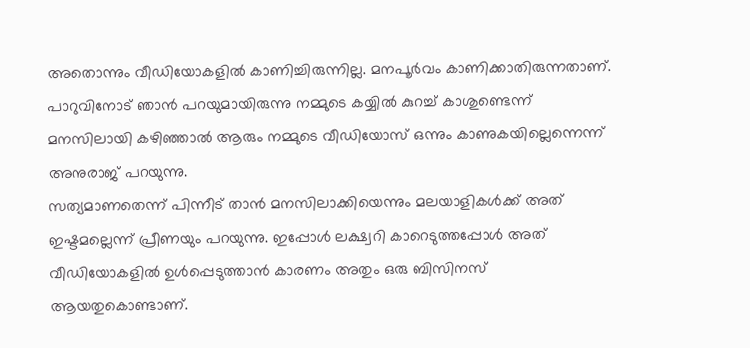അതൊന്നും വീഡിയോകളിൽ കാണിച്ചിരുന്നില്ല. മനപൂർവം കാണിക്കാതിരുന്നതാണ്. പാറുവിനോട് ഞാൻ പറയുമായിരുന്നു നമ്മുടെ കയ്യിൽ കുറച്ച് കാശുണ്ടെന്ന് മനസിലായി കഴിഞ്ഞാൽ ആരും നമ്മുടെ വീഡിയോസ് ഒന്നും കാണുകയില്ലെന്നെന്ന് അനുരാജ് പറയുന്നു.
സത്യമാണതെന്ന് പിന്നീട് താൻ മനസിലാക്കിയെന്നും മലയാളികൾക്ക് അത് ഇഷ്ടമല്ലെന്ന് പ്രീണയും പറയുന്നു. ഇപ്പോൾ ലക്ഷ്വറി കാറെടുത്തപ്പോൾ അത് വീഡിയോകളിൽ ഉൾപ്പെടുത്താൻ കാരണം അതും ഒരു ബിസിനസ് ആയതുകൊണ്ടാണ്.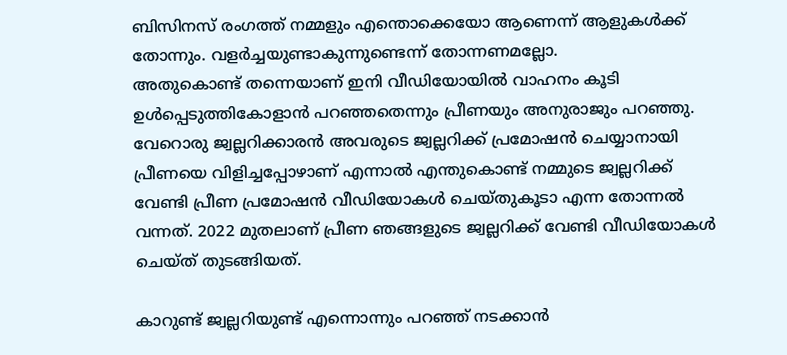ബിസിനസ് രംഗത്ത് നമ്മളും എന്തൊക്കെയോ ആണെന്ന് ആളുകൾക്ക് തോന്നും. വളർച്ചയുണ്ടാകുന്നുണ്ടെന്ന് തോന്നണമല്ലോ.
അതുകൊണ്ട് തന്നെയാണ് ഇനി വീഡിയോയിൽ വാഹനം കൂടി ഉൾപ്പെടുത്തികോളാൻ പറഞ്ഞതെന്നും പ്രീണയും അനുരാജും പറഞ്ഞു. വേറൊരു ജ്വല്ലറിക്കാരൻ അവരുടെ ജ്വല്ലറിക്ക് പ്രമോഷൻ ചെയ്യാനായി പ്രീണയെ വിളിച്ചപ്പോഴാണ് എന്നാൽ എന്തുകൊണ്ട് നമ്മുടെ ജ്വല്ലറിക്ക് വേണ്ടി പ്രീണ പ്രമോഷൻ വീഡിയോകൾ ചെയ്തുകൂടാ എന്ന തോന്നൽ വന്നത്. 2022 മുതലാണ് പ്രീണ ഞങ്ങളുടെ ജ്വല്ലറിക്ക് വേണ്ടി വീഡിയോകൾ ചെയ്ത് തുടങ്ങിയത്.

കാറുണ്ട് ജ്വല്ലറിയുണ്ട് എന്നൊന്നും പറഞ്ഞ് നടക്കാൻ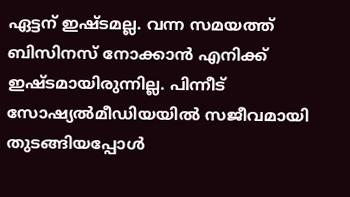ഏട്ടന് ഇഷ്ടമല്ല. വന്ന സമയത്ത് ബിസിനസ് നോക്കാൻ എനിക്ക് ഇഷ്ടമായിരുന്നില്ല. പിന്നീട് സോഷ്യൽമീഡിയയിൽ സജീവമായി തുടങ്ങിയപ്പോൾ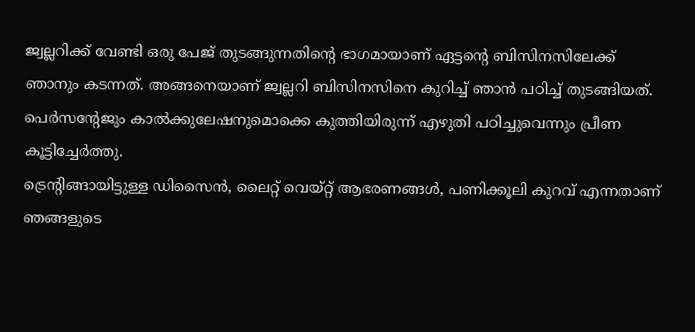ജ്വല്ലറിക്ക് വേണ്ടി ഒരു പേജ് തുടങ്ങുന്നതിന്റെ ഭാഗമായാണ് ഏട്ടന്റെ ബിസിനസിലേക്ക് ഞാനും കടന്നത്. അങ്ങനെയാണ് ജ്വല്ലറി ബിസിനസിനെ കുറിച്ച് ഞാൻ പഠിച്ച് തുടങ്ങിയത്. പെർസന്റേജും കാൽക്കുലേഷനുമൊക്കെ കുത്തിയിരുന്ന് എഴുതി പഠിച്ചുവെന്നും പ്രീണ കൂട്ടിച്ചേർത്തു.
ട്രെന്റിങ്ങായിട്ടുള്ള ഡിസൈൻ, ലൈറ്റ് വെയ്റ്റ് ആഭരണങ്ങൾ, പണിക്കൂലി കുറവ് എന്നതാണ് ഞങ്ങളുടെ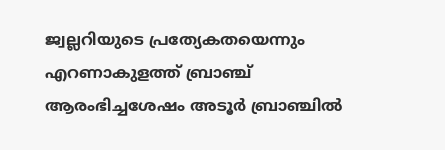ജ്വല്ലറിയുടെ പ്രത്യേകതയെന്നും എറണാകുളത്ത് ബ്രാഞ്ച് ആരംഭിച്ചശേഷം അടൂർ ബ്രാഞ്ചിൽ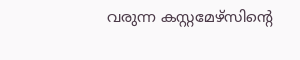വരുന്ന കസ്റ്റമേഴ്സിന്റെ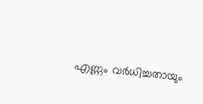എണ്ണം വർധിച്ചതായും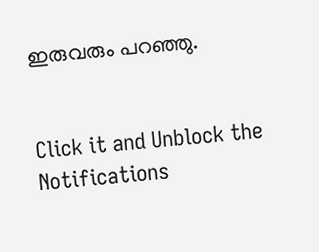ഇരുവരും പറഞ്ഞു.


Click it and Unblock the Notifications